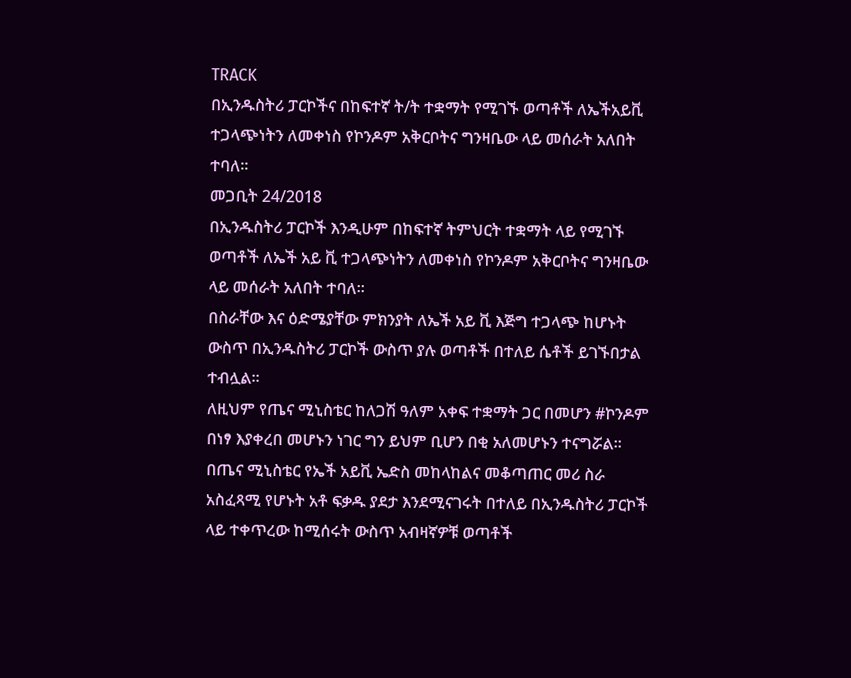TRACK
በኢንዱስትሪ ፓርኮችና በከፍተኛ ት/ት ተቋማት የሚገኙ ወጣቶች ለኤችአይቪ ተጋላጭነትን ለመቀነስ የኮንዶም አቅርቦትና ግንዛቤው ላይ መሰራት አለበት ተባለ፡፡
መጋቢት 24/2018
በኢንዱስትሪ ፓርኮች እንዲሁም በከፍተኛ ትምህርት ተቋማት ላይ የሚገኙ ወጣቶች ለኤች አይ ቪ ተጋላጭነትን ለመቀነስ የኮንዶም አቅርቦትና ግንዛቤው ላይ መሰራት አለበት ተባለ፡፡
በስራቸው እና ዕድሜያቸው ምክንያት ለኤች አይ ቪ እጅግ ተጋላጭ ከሆኑት ውስጥ በኢንዱስትሪ ፓርኮች ውስጥ ያሉ ወጣቶች በተለይ ሴቶች ይገኙበታል ተብሏል፡፡
ለዚህም የጤና ሚኒስቴር ከለጋሽ ዓለም አቀፍ ተቋማት ጋር በመሆን #ኮንዶም በነፃ እያቀረበ መሆኑን ነገር ግን ይህም ቢሆን በቂ አለመሆኑን ተናግሯል፡፡
በጤና ሚኒስቴር የኤች አይቪ ኤድስ መከላከልና መቆጣጠር መሪ ስራ አስፈጻሚ የሆኑት አቶ ፍቃዱ ያደታ እንደሚናገሩት በተለይ በኢንዱስትሪ ፓርኮች ላይ ተቀጥረው ከሚሰሩት ውስጥ አብዛኛዎቹ ወጣቶች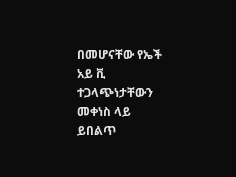በመሆናቸው የኤች አይ ቪ ተጋላጭነታቸውን መቀነስ ላይ ይበልጥ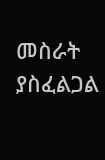መስራት ያስፈልጋል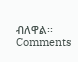ብለዋል፡፡
Comments